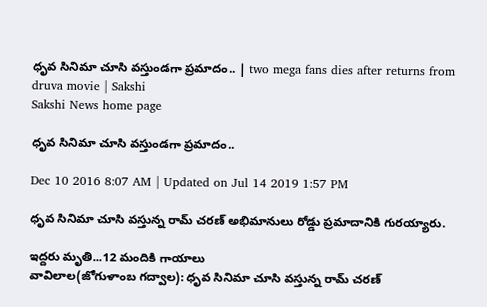ధృవ సినిమా చూసి వస్తుండగా ప్రమాదం.. | two mega fans dies after returns from druva movie | Sakshi
Sakshi News home page

ధృవ సినిమా చూసి వస్తుండగా ప్రమాదం..

Dec 10 2016 8:07 AM | Updated on Jul 14 2019 1:57 PM

ధృవ సినిమా చూసి వస్తున్న రామ్ చరణ్ అభిమానులు రోడ్డు ప్రమాదానికి గురయ్యారు.

ఇద్దరు మృతి...12 మందికి గాయాలు
వావిలాల(జోగుళాంబ గద్వాల): ధృవ సినిమా చూసి వస్తున్న రామ్ చరణ్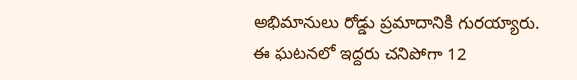అభిమానులు రోడ్డు ప్రమాదానికి గురయ్యారు. ఈ ఘటనలో ఇద్దరు చనిపోగా 12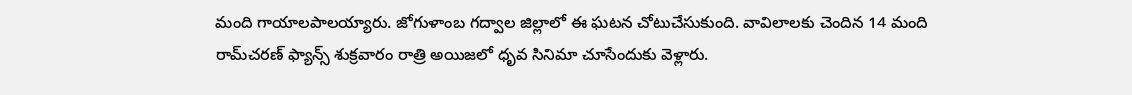మంది గాయాలపాలయ్యారు. జోగుళాంబ గద్వాల జిల్లాలో ఈ ఘటన చోటుచేసుకుంది. వావిలాలకు చెందిన 14 మంది రామ్‌చరణ్ ఫ్యాన్స్ శుక్రవారం రాత్రి అయిజలో ధృవ సినిమా చూసేందుకు వెళ్లారు.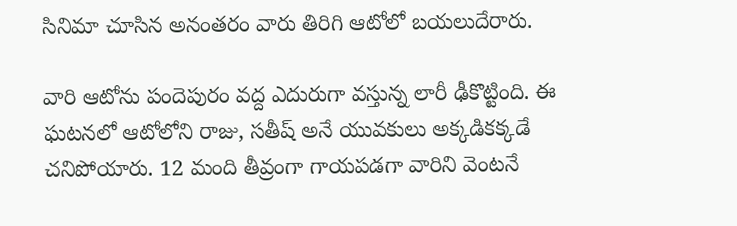సినిమా చూసిన అనంతరం వారు తిరిగి ఆటోలో బయలుదేరారు.

వారి ఆటోను పందెపురం వద్ద ఎదురుగా వస్తున్న లారీ ఢీకొట్టింది. ఈ ఘటనలో ఆటోలోని రాజు, సతీష్ అనే యువకులు అక్కడికక్కడే చనిపోయారు. 12 మంది తీవ్రంగా గాయపడగా వారిని వెంటనే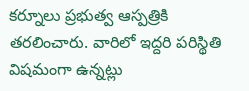కర్నూలు ప్రభుత్వ ఆస్పత్రికి తరలించారు. వారిలో ఇద్దరి పరిస్థితి విషమంగా ఉన్నట్లు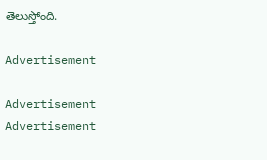తెలుస్తోంది.

Advertisement

Advertisement
Advertisement